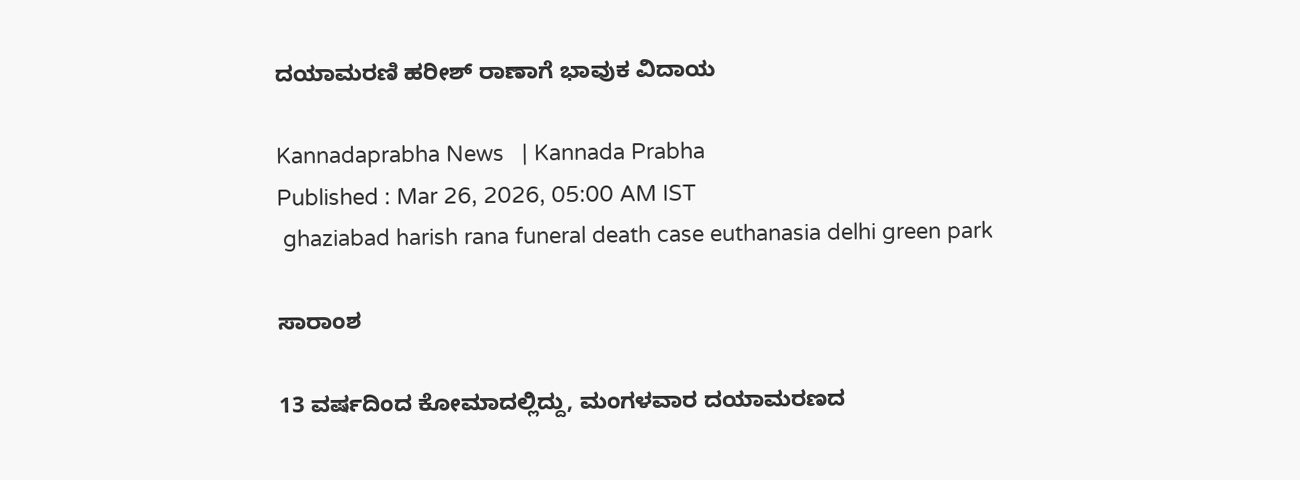ದಯಾಮರಣಿ ಹರೀಶ್‌ ರಾಣಾಗೆ ಭಾವುಕ ವಿದಾಯ

Kannadaprabha News   | Kannada Prabha
Published : Mar 26, 2026, 05:00 AM IST
 ghaziabad harish rana funeral death case euthanasia delhi green park

ಸಾರಾಂಶ

13 ವರ್ಷದಿಂದ ಕೋಮಾದಲ್ಲಿದ್ದು, ಮಂಗಳವಾರ ದಯಾಮರಣದ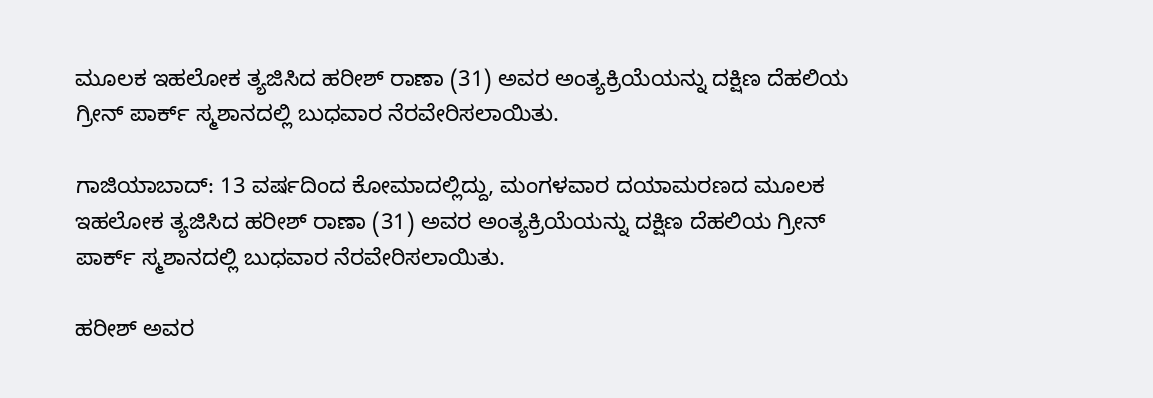ಮೂಲಕ ಇಹಲೋಕ ತ್ಯಜಿಸಿದ ಹರೀಶ್‌ ರಾಣಾ (31) ಅವರ ಅಂತ್ಯಕ್ರಿಯೆಯನ್ನು ದಕ್ಷಿಣ ದೆಹಲಿಯ ಗ್ರೀನ್‌ ಪಾರ್ಕ್‌ ಸ್ಮಶಾನದಲ್ಲಿ ಬುಧವಾರ ನೆರವೇರಿಸಲಾಯಿತು.

ಗಾಜಿಯಾಬಾದ್‌: 13 ವರ್ಷದಿಂದ ಕೋಮಾದಲ್ಲಿದ್ದು, ಮಂಗಳವಾರ ದಯಾಮರಣದ ಮೂಲಕ ಇಹಲೋಕ ತ್ಯಜಿಸಿದ ಹರೀಶ್‌ ರಾಣಾ (31) ಅವರ ಅಂತ್ಯಕ್ರಿಯೆಯನ್ನು ದಕ್ಷಿಣ ದೆಹಲಿಯ ಗ್ರೀನ್‌ ಪಾರ್ಕ್‌ ಸ್ಮಶಾನದಲ್ಲಿ ಬುಧವಾರ ನೆರವೇರಿಸಲಾಯಿತು.

ಹರೀಶ್‌ ಅವರ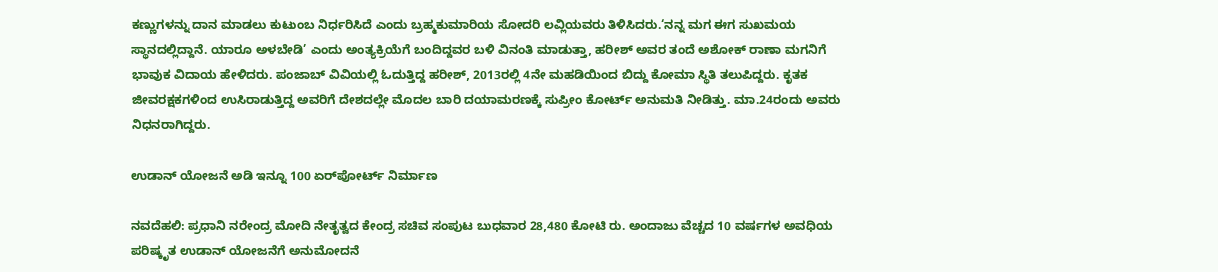ಕಣ್ಣುಗಳನ್ನು ದಾನ ಮಾಡಲು ಕುಟುಂಬ ನಿರ್ಧರಿಸಿದೆ ಎಂದು ಬ್ರಹ್ಮಕುಮಾರಿಯ ಸೋದರಿ ಲವ್ಲಿಯವರು ತಿಳಿಸಿದರು.‘ನನ್ನ ಮಗ ಈಗ ಸುಖಮಯ ಸ್ಥಾನದಲ್ಲಿದ್ದಾನೆ. ಯಾರೂ ಅಳಬೇಡಿ’ ಎಂದು ಅಂತ್ಯಕ್ರಿಯೆಗೆ ಬಂದಿದ್ದವರ ಬಳಿ ವಿನಂತಿ ಮಾಡುತ್ತಾ, ಹರೀಶ್‌ ಅವರ ತಂದೆ ಅಶೋಕ್‌ ರಾಣಾ ಮಗನಿಗೆ ಭಾವುಕ ವಿದಾಯ ಹೇಳಿದರು. ಪಂಜಾಬ್‌ ವಿವಿಯಲ್ಲಿ ಓದುತ್ತಿದ್ದ ಹರೀಶ್‌, 2013ರಲ್ಲಿ 4ನೇ ಮಹಡಿಯಿಂದ ಬಿದ್ದು ಕೋಮಾ ಸ್ಥಿತಿ ತಲುಪಿದ್ದರು. ಕೃತಕ ಜೀವರಕ್ಷಕಗಳಿಂದ ಉಸಿರಾಡುತ್ತಿದ್ದ ಅವರಿಗೆ ದೇಶದಲ್ಲೇ ಮೊದಲ ಬಾರಿ ದಯಾಮರಣಕ್ಕೆ ಸುಪ್ರೀಂ ಕೋರ್ಟ್‌ ಅನುಮತಿ ನೀಡಿತ್ತು. ಮಾ.24ರಂದು ಅವರು ನಿಧನರಾಗಿದ್ದರು.

ಉಡಾನ್ ಯೋಜನೆ ಅಡಿ ಇನ್ನೂ 100 ಏರ್‌ಪೋರ್ಟ್‌ ನಿರ್ಮಾಣ

ನವದೆಹಲಿ: ಪ್ರಧಾನಿ ನರೇಂದ್ರ ಮೋದಿ ನೇತೃತ್ವದ ಕೇಂದ್ರ ಸಚಿವ ಸಂಪುಟ ಬುಧವಾರ 28,480 ಕೋಟಿ ರು. ಅಂದಾಜು ವೆಚ್ಚದ 10 ವರ್ಷಗಳ ಅವಧಿಯ ಪರಿಷ್ಕೃತ ಉಡಾನ್‌ ಯೋಜನೆಗೆ ಅನುಮೋದನೆ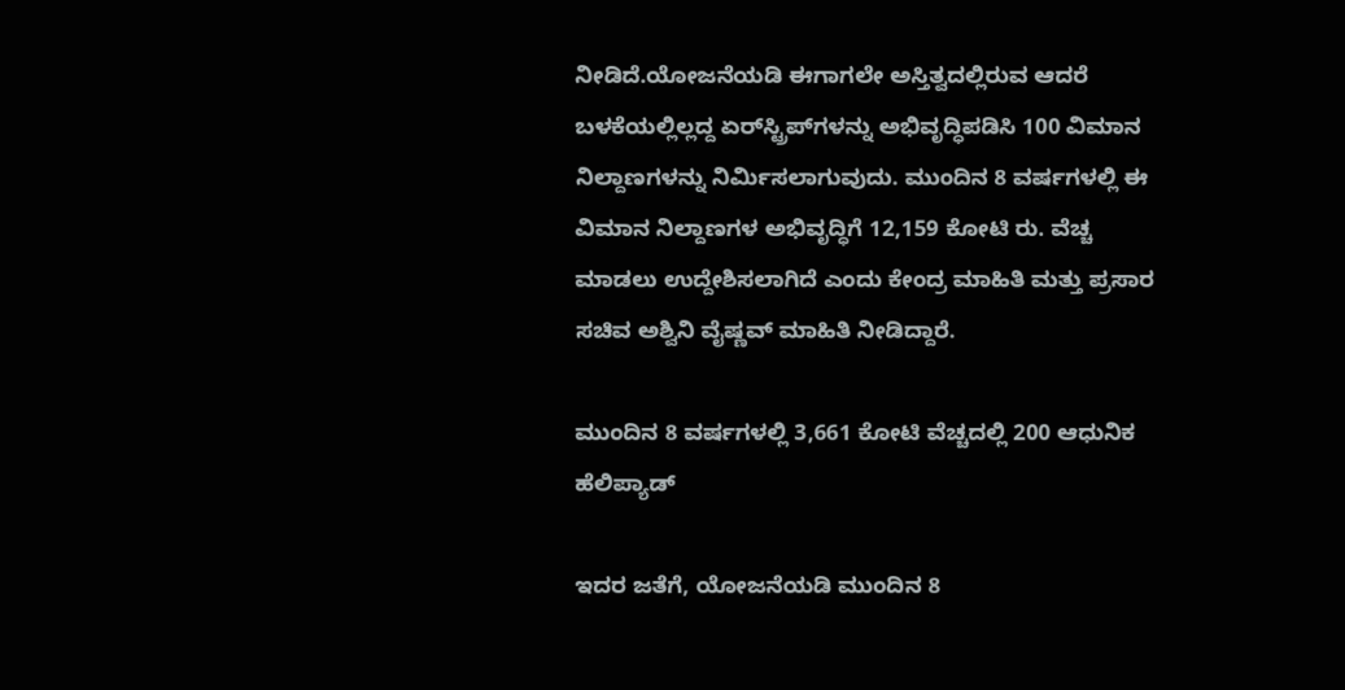ನೀಡಿದೆ.ಯೋಜನೆಯಡಿ ಈಗಾಗಲೇ ಅಸ್ತಿತ್ವದಲ್ಲಿರುವ ಆದರೆ ಬಳಕೆಯಲ್ಲಿಲ್ಲದ್ದ ಏರ್‌ಸ್ಟ್ರಿಪ್‌ಗಳನ್ನು ಅಭಿವೃದ್ಧಿಪಡಿಸಿ 100 ವಿಮಾನ ನಿಲ್ದಾಣಗಳನ್ನು ನಿರ್ಮಿಸಲಾಗುವುದು. ಮುಂದಿನ 8 ವರ್ಷಗಳಲ್ಲಿ ಈ ವಿಮಾನ ನಿಲ್ದಾಣಗಳ ಅಭಿವೃದ್ಧಿಗೆ 12,159 ಕೋಟಿ ರು. ವೆಚ್ಚ ಮಾಡಲು ಉದ್ದೇಶಿಸಲಾಗಿದೆ ಎಂದು ಕೇಂದ್ರ ಮಾಹಿತಿ ಮತ್ತು ಪ್ರಸಾರ ಸಚಿವ ಅಶ್ವಿನಿ ವೈಷ್ಣವ್‌ ಮಾಹಿತಿ ನೀಡಿದ್ದಾರೆ.

ಮುಂದಿನ 8 ವರ್ಷಗಳಲ್ಲಿ 3,661 ಕೋಟಿ ವೆಚ್ಚದಲ್ಲಿ 200 ಆಧುನಿಕ ಹೆಲಿಪ್ಯಾಡ್‌

ಇದರ ಜತೆಗೆ, ಯೋಜನೆಯಡಿ ಮುಂದಿನ 8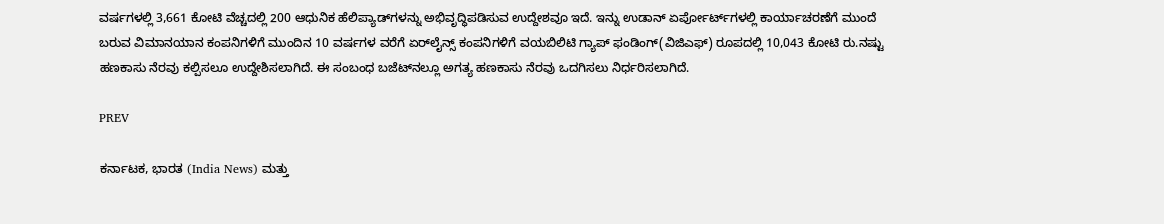ವರ್ಷಗಳಲ್ಲಿ 3,661 ಕೋಟಿ ವೆಚ್ಚದಲ್ಲಿ 200 ಆಧುನಿಕ ಹೆಲಿಪ್ಯಾಡ್‌ಗಳನ್ನು ಅಭಿವೃದ್ಧಿಪಡಿಸುವ ಉದ್ದೇಶವೂ ಇದೆ. ಇನ್ನು ಉಡಾನ್‌ ಏರ್ಪೋರ್ಟ್‌ಗಳಲ್ಲಿ ಕಾರ್ಯಾಚರಣೆಗೆ ಮುಂದೆ ಬರುವ ವಿಮಾನಯಾನ ಕಂಪನಿಗಳಿಗೆ ಮುಂದಿನ 10 ವರ್ಷಗಳ ವರೆಗೆ ಏರ್‌ಲೈನ್ಸ್‌ ಕಂಪನಿಗಳಿಗೆ ವಯಬಿಲಿಟಿ ಗ್ಯಾಪ್‌ ಫಂಡಿಂಗ್‌(ವಿಜಿಎಫ್‌) ರೂಪದಲ್ಲಿ 10,043 ಕೋಟಿ ರು.ನಷ್ಟು ಹಣಕಾಸು ನೆರವು ಕಲ್ಪಿಸಲೂ ಉದ್ದೇಶಿಸಲಾಗಿದೆ. ಈ ಸಂಬಂಧ ಬಜೆಟ್‌ನಲ್ಲೂ ಅಗತ್ಯ ಹಣಕಾಸು ನೆರವು ಒದಗಿಸಲು ನಿರ್ಧರಿಸಲಾಗಿದೆ.

PREV

ಕರ್ನಾಟಕ, ಭಾರತ (India News) ಮತ್ತು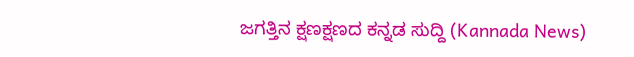ಜಗತ್ತಿನ ಕ್ಷಣಕ್ಷಣದ ಕನ್ನಡ ಸುದ್ದಿ (Kannada News)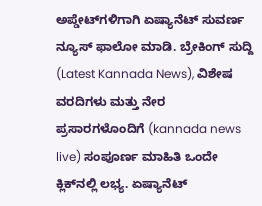ಅಪ್ಡೇಟ್‌ಗಳಿಗಾಗಿ ಏಷ್ಯಾನೆಟ್ ಸುವರ್ಣ ನ್ಯೂಸ್‌ ಫಾಲೋ ಮಾಡಿ. ಬ್ರೇಕಿಂಗ್ ಸುದ್ದಿ (Latest Kannada News), ವಿಶೇಷ ವರದಿಗಳು ಮತ್ತು ನೇರ ಪ್ರಸಾರಗಳೊಂದಿಗೆ (kannada news live) ಸಂಪೂರ್ಣ ಮಾಹಿತಿ ಒಂದೇ ಕ್ಲಿಕ್‌ನಲ್ಲಿ ಲಭ್ಯ. ಏಷ್ಯಾನೆಟ್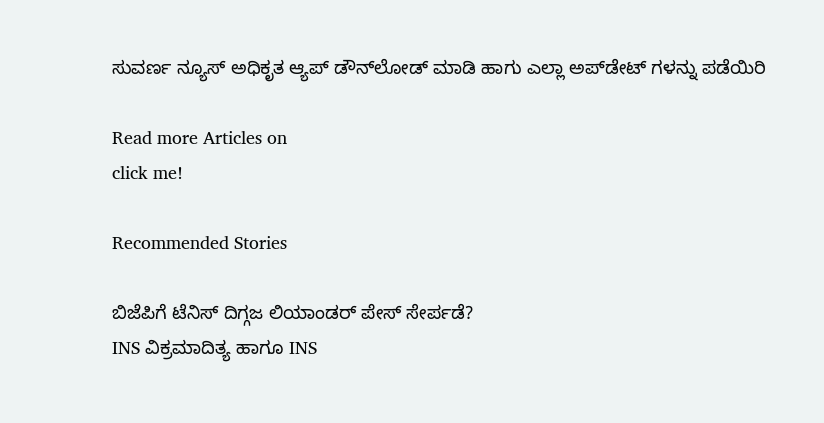ಸುವರ್ಣ ನ್ಯೂಸ್ ಅಧಿಕೃತ ಆ್ಯಪ್ ಡೌನ್‌ಲೋಡ್ ಮಾಡಿ ಹಾಗು ಎಲ್ಲಾ ಅಪ್‌ಡೇಟ್ ಗಳನ್ನು ಪಡೆಯಿರಿ

Read more Articles on
click me!

Recommended Stories

ಬಿಜೆಪಿಗೆ ಟೆನಿಸ್‌ ದಿಗ್ಗಜ ಲಿಯಾಂಡರ್‌ ಪೇಸ್‌ ಸೇರ್ಪಡೆ?
INS ವಿಕ್ರಮಾದಿತ್ಯ ಹಾಗೂ INS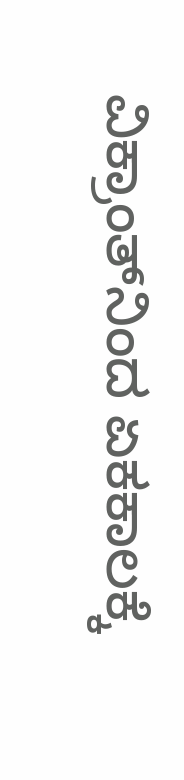ವಿಕ್ರಾಂತ್‌ನಿಂದ ಏಕಕಾಲಕ್ಕೆ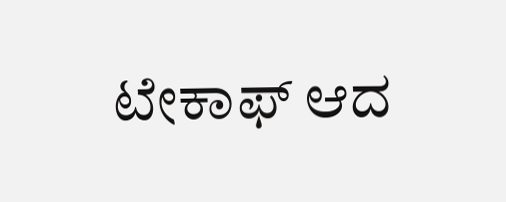ಟೇಕಾಫ್ ಆದ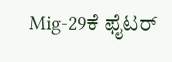Mig-29ಕೆ ಫೈಟರ್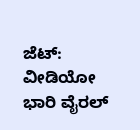ಜೆಟ್: ವೀಡಿಯೋ ಭಾರಿ ವೈರಲ್